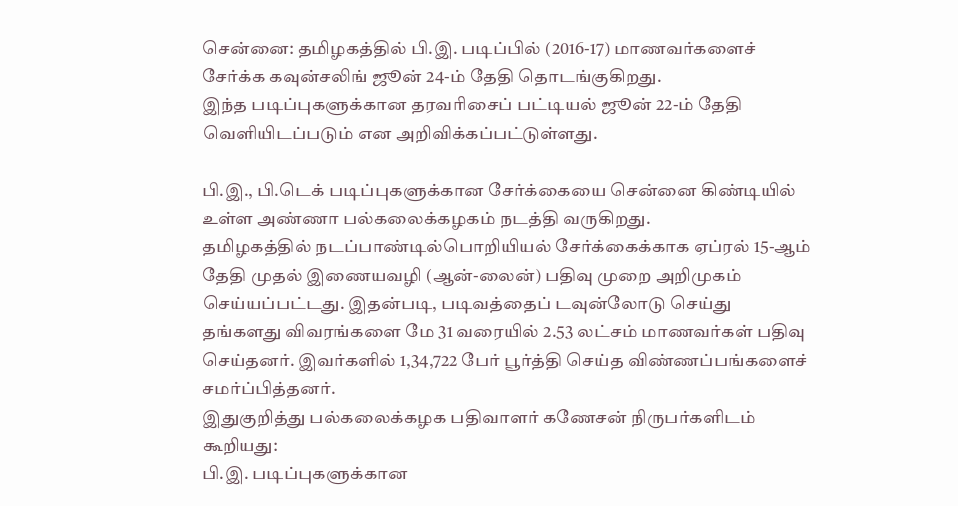சென்னை: தமிழகத்தில் பி.இ. படிப்பில் (2016-17) மாணவர்களைச் சேர்க்க கவுன்சலிங் ஜூன் 24-ம் தேதி தொடங்குகிறது.
இந்த படிப்புகளுக்கான தரவரிசைப் பட்டியல் ஜூன் 22-ம் தேதி வெளியிடப்படும் என அறிவிக்கப்பட்டுள்ளது.

பி.இ., பி.டெக் படிப்புகளுக்கான சேர்க்கையை சென்னை கிண்டியில் உள்ள அண்ணா பல்கலைக்கழகம் நடத்தி வருகிறது.
தமிழகத்தில் நடப்பாண்டில்பொறியியல் சேர்க்கைக்காக ஏப்ரல் 15-ஆம் தேதி முதல் இணையவழி (ஆன்-லைன்) பதிவு முறை அறிமுகம் செய்யப்பட்டது. இதன்படி, படிவத்தைப் டவுன்லோடு செய்து தங்களது விவரங்களை மே 31 வரையில் 2.53 லட்சம் மாணவர்கள் பதிவு செய்தனர். இவர்களில் 1,34,722 பேர் பூர்த்தி செய்த விண்ணப்பங்களைச் சமர்ப்பித்தனர்.
இதுகுறித்து பல்கலைக்கழக பதிவாளர் கணேசன் நிருபர்களிடம் கூறியது:
பி.இ. படிப்புகளுக்கான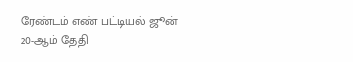ரேண்டம் எண் பட்டியல் ஜூன் 20-ஆம் தேதி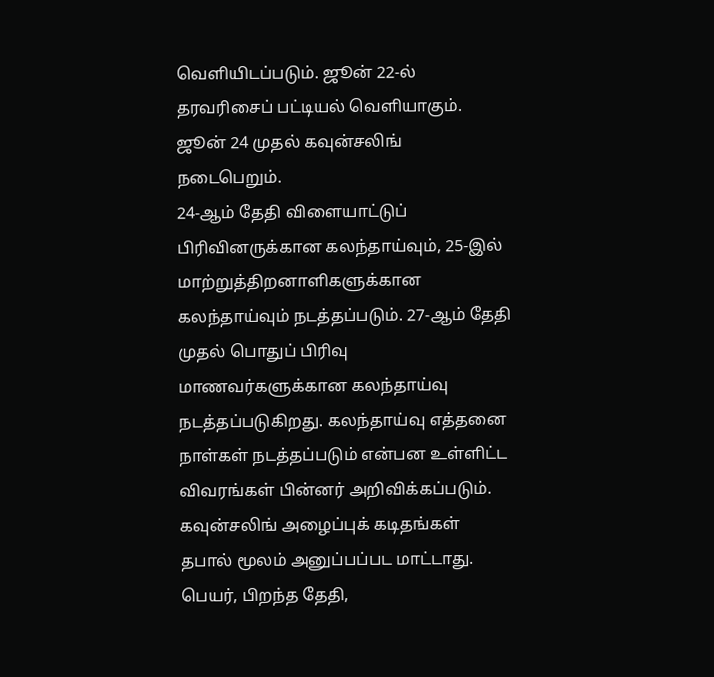வெளியிடப்படும். ஜூன் 22-ல் தரவரிசைப் பட்டியல் வெளியாகும்.
ஜூன் 24 முதல் கவுன்சலிங் நடைபெறும்.
24-ஆம் தேதி விளையாட்டுப் பிரிவினருக்கான கலந்தாய்வும், 25-இல் மாற்றுத்திறனாளிகளுக்கான கலந்தாய்வும் நடத்தப்படும். 27-ஆம் தேதி முதல் பொதுப் பிரிவு மாணவர்களுக்கான கலந்தாய்வு நடத்தப்படுகிறது. கலந்தாய்வு எத்தனை நாள்கள் நடத்தப்படும் என்பன உள்ளிட்ட விவரங்கள் பின்னர் அறிவிக்கப்படும்.
கவுன்சலிங் அழைப்புக் கடிதங்கள் தபால் மூலம் அனுப்பப்பட மாட்டாது. பெயர், பிறந்த தேதி,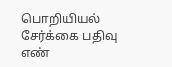பொறியியல் சேர்க்கை பதிவு எண்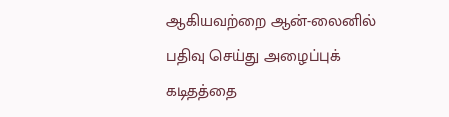ஆகியவற்றை ஆன்-லைனில் பதிவு செய்து அழைப்புக் கடிதத்தை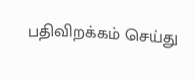பதிவிறக்கம் செய்து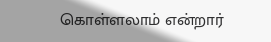கொள்ளலாம் என்றார்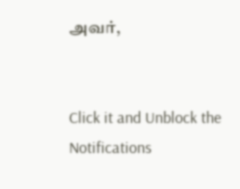அவர்,


Click it and Unblock the Notifications